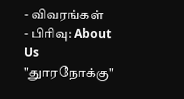- விவரங்கள்
- பிரிவு: About Us
"துாரநோக்கு"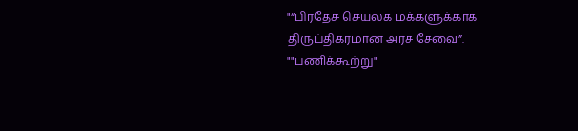"“பிரதேச செயலக மக்களுக்காக திருப்திகரமான அரச சேவை”.
""பணிக்கூற்று"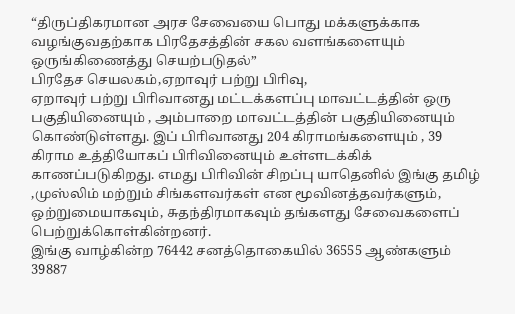“திருப்திகரமான அரச சேவையை பொது மக்களுக்காக வழங்குவதற்காக பிரதேசத்தின் சகல வளங்களையும் ஒருங்கிணைத்து செயற்படுதல்”
பிரதேச செயலகம்,ஏறாவுர் பற்று பிாிவு,
ஏறாவுர் பற்று பிாிவானது மட்டக்களப்பு மாவட்டத்தின் ஒரு பகுதியினையும் , அம்பாறை மாவட்டத்தின் பகுதியினையும் கொண்டுள்ளது. இப் பிாிவானது 204 கிராமங்களையும் , 39 கிராம உத்தியோகப் பிாிவினையும் உள்ளடக்கிக் காணப்படுகிறது. எமது பிாிவின் சிறப்பு யாதெனில் இங்கு தமிழ் ,முஸ்லிம் மற்றும் சிங்களவர்கள் என மூவினத்தவர்களும், ஒற்றுமையாகவும், சுதந்திரமாகவும் தங்களது சேவைகளைப் பெற்றுக்கொள்கின்றனர்.
இங்கு வாழ்கின்ற 76442 சனத்தொகையில் 36555 ஆண்களும் 39887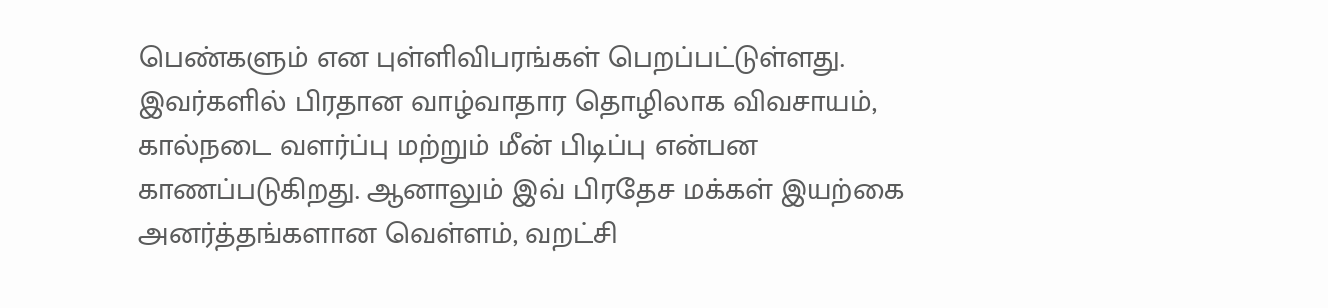பெண்களும் என புள்ளிவிபரங்கள் பெறப்பட்டுள்ளது. இவர்களில் பிரதான வாழ்வாதார தொழிலாக விவசாயம், கால்நடை வளர்ப்பு மற்றும் மீன் பிடிப்பு என்பன காணப்படுகிறது. ஆனாலும் இவ் பிரதேச மக்கள் இயற்கை அனர்த்தங்களான வெள்ளம், வறட்சி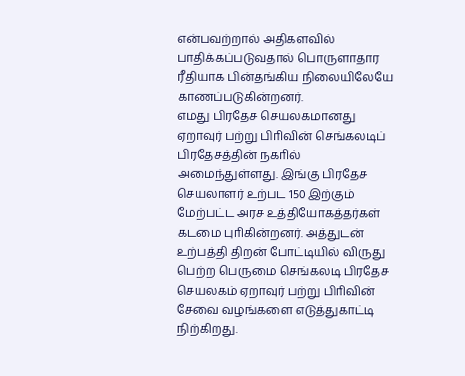என்பவற்றால் அதிகளவில் பாதிக்கப்படுவதால் பொருளாதார ரீதியாக பின்தங்கிய நிலையிலேயே காணப்படுகின்றனர்.
எமது பிரதேச செயலகமானது ஏறாவுர் பற்று பிாிவின் செங்கலடிப் பிரதேசத்தின் நகாில் அமைந்துள்ளது. இங்கு பிரதேச செயலாளர் உற்பட 150 இற்கும் மேற்பட்ட அரச உத்தியோகத்தர்கள் கடமை புாிகின்றனர். அத்துடன் உற்பத்தி திறன் போட்டியில் விருது பெற்ற பெருமை செங்கலடி பிரதேச செயலகம் ஏறாவுர் பற்று பிாிவின் சேவை வழங்களை எடுத்துகாட்டி நிற்கிறது.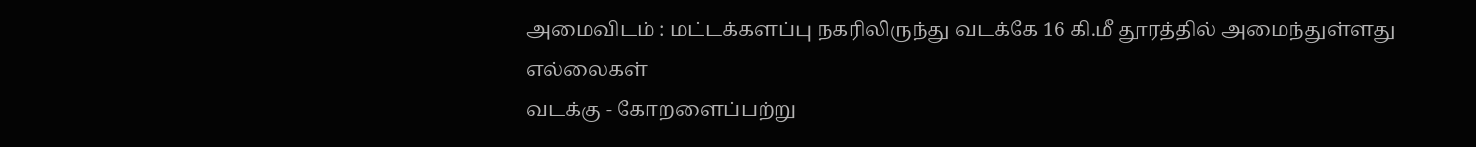அமைவிடம் : மட்டக்களப்பு நகரிலிருந்து வடக்கே 16 கி.மீ தூரத்தில் அமைந்துள்ளது
எல்லைகள்
வடக்கு - கோறளைப்பற்று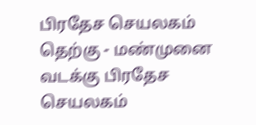பிரதேச செயலகம்
தெற்கு - மண்முனை வடக்கு பிரதேச செயலகம்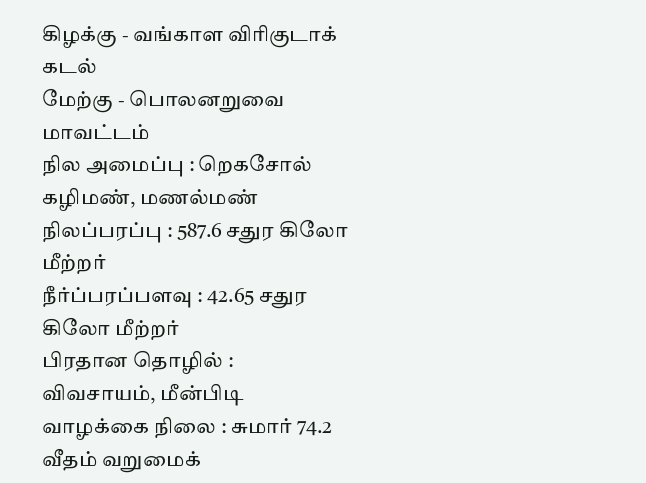கிழக்கு - வங்காள விரிகுடாக் கடல்
மேற்கு - பொலனறுவை மாவட்டம்
நில அமைப்பு : றெகசோல் கழிமண், மணல்மண்
நிலப்பரப்பு : 587.6 சதுர கிலோ மீற்றர்
நீர்ப்பரப்பளவு : 42.65 சதுர கிலோ மீற்றர்
பிரதான தொழில் : விவசாயம், மீன்பிடி
வாழக்கை நிலை : சுமார் 74.2 வீதம் வறுமைக்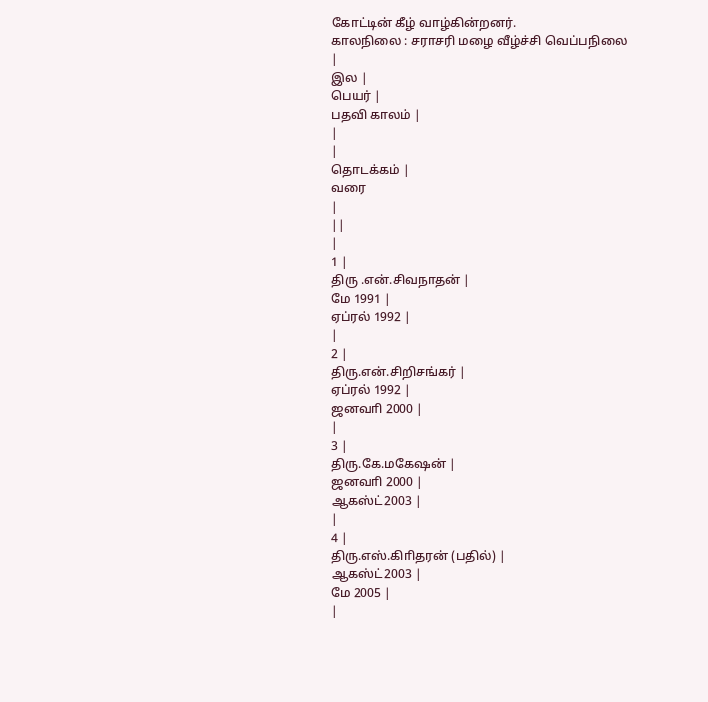கோட்டின் கீழ் வாழ்கின்றனர்.
காலநிலை : சராசரி மழை வீழ்ச்சி வெப்பநிலை
|
இல |
பெயர் |
பதவி காலம் |
|
|
தொடக்கம் |
வரை
|
||
|
1 |
திரு .என்.சிவநாதன் |
மே 1991 |
ஏப்ரல் 1992 |
|
2 |
திரு.என்.சிறிசங்கர் |
ஏப்ரல் 1992 |
ஜனவாி 2000 |
|
3 |
திரு.கே.மகேஷன் |
ஜனவாி 2000 |
ஆகஸ்ட்2003 |
|
4 |
திரு.எஸ்.கிாிதரன் (பதில்) |
ஆகஸ்ட்2003 |
மே 2005 |
|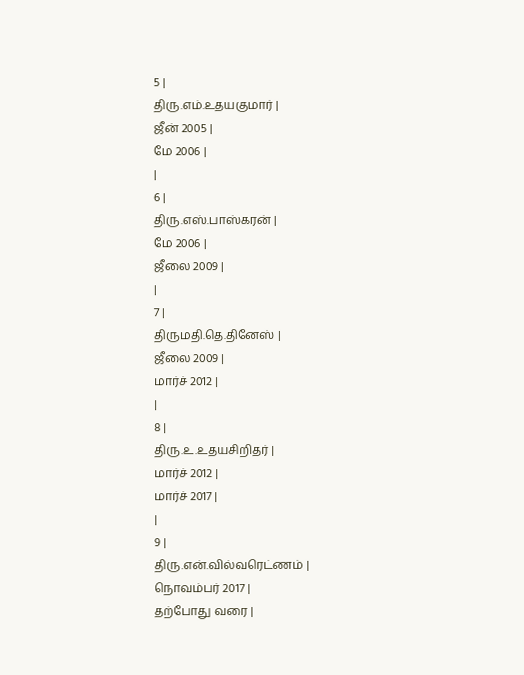5 |
திரு.எம்.உதயகுமார் |
ஜீன் 2005 |
மே 2006 |
|
6 |
திரு.எஸ்.பாஸ்கரன் |
மே 2006 |
ஜீலை 2009 |
|
7 |
திருமதி.தெ.தினேஸ் |
ஜீலை 2009 |
மார்ச் 2012 |
|
8 |
திரு.உ.உதயசிறிதர் |
மார்ச் 2012 |
மார்ச் 2017 |
|
9 |
திரு.என்.வில்வரெட்ணம் |
நொவம்பர் 2017 |
தற்போது வரை |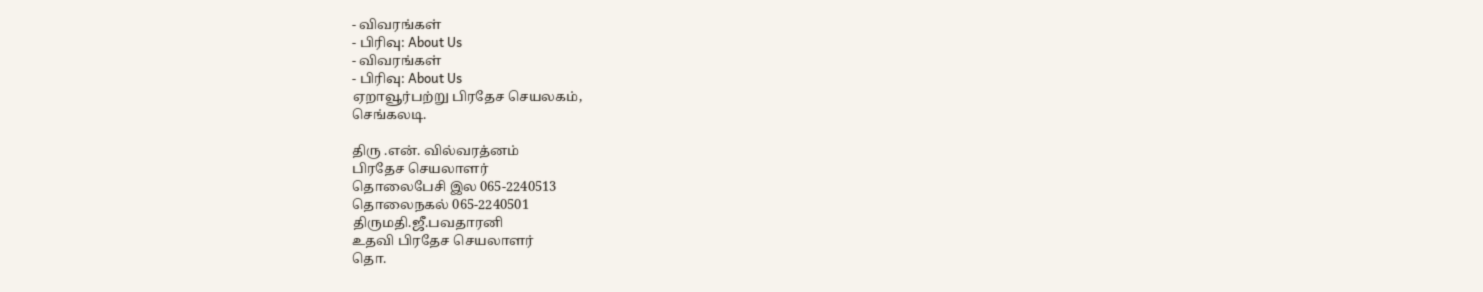- விவரங்கள்
- பிரிவு: About Us
- விவரங்கள்
- பிரிவு: About Us
ஏறாவூர்பற்று பிரதேச செயலகம்,
செங்கலடி.

திரு .என். வில்வரத்னம்
பிரதேச செயலாளர்
தொலைபேசி இல 065-2240513
தொலைநகல் 065-2240501
திருமதி.ஜீ.பவதாரனி
உதவி பிரதேச செயலாளர்
தொ.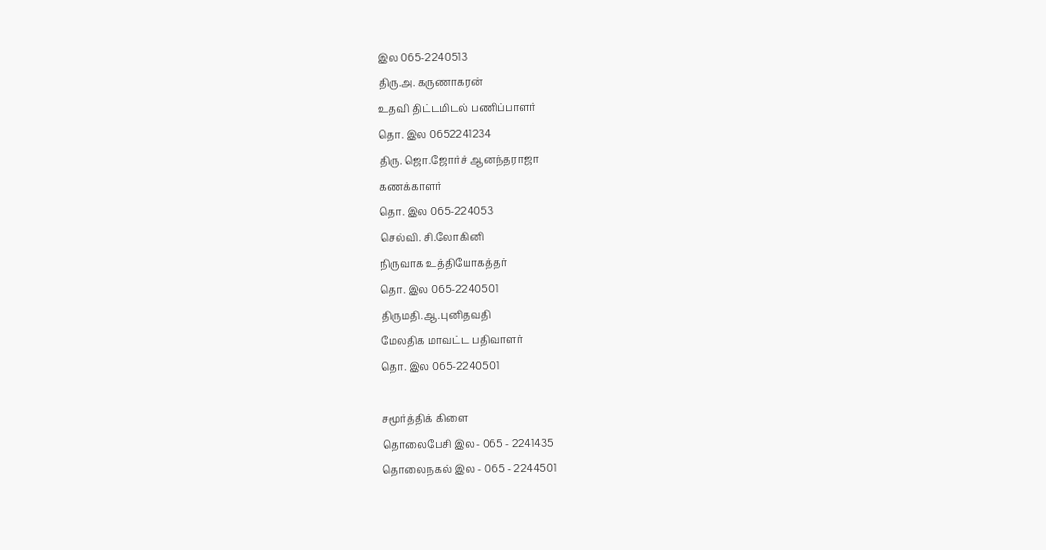இல 065-2240513
திரு.அ. கருணாகரன்
உதவி திட்டமிடல் பணிப்பாளர்
தொ. இல 0652241234
திரு. ஜொ.ஜோர்ச் ஆனந்தராஜா
கணக்காளர்
தொ. இல 065-224053
செல்வி. சி.லோகினி
நிருவாக உத்தியோகத்தர்
தொ. இல 065-2240501
திருமதி.ஆ.புனிதவதி
மேலதிக மாவட்ட பதிவாளர்
தொ. இல 065-2240501

சமூர்த்திக் கிளை
தொலைபேசி இல- 065 - 2241435
தொலைநகல் இல - 065 - 2244501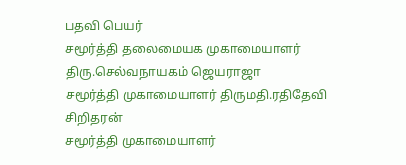பதவி பெயர்
சமூர்த்தி தலைமையக முகாமையாளர் திரு.செல்வநாயகம் ஜெயராஜா
சமூர்த்தி முகாமையாளர் திருமதி.ரதிதேவி சிறிதரன்
சமூர்த்தி முகாமையாளர்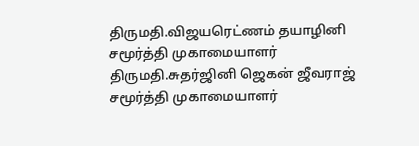திருமதி.விஜயரெட்ணம் தயாழினி
சமூர்த்தி முகாமையாளர் திருமதி.சுதர்ஜினி ஜெகன் ஜீவராஜ்
சமூர்த்தி முகாமையாளர்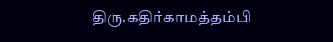திரு.கதிர்காமத்தம்பி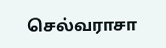செல்வராசா